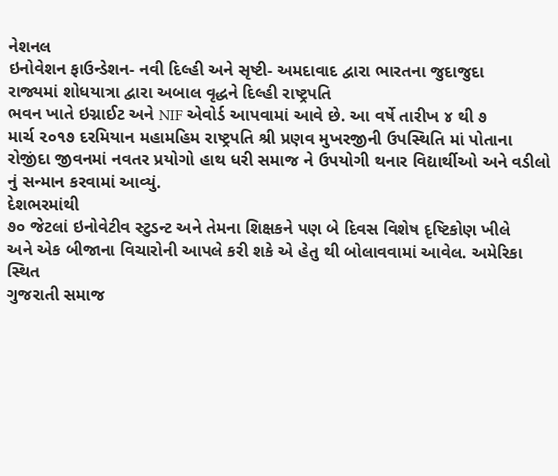નેશનલ
ઇનોવેશન ફાઉન્ડેશન- નવી દિલ્હી અને સૃષ્ટી- અમદાવાદ દ્વારા ભારતના જુદાજુદા
રાજ્યમાં શોધયાત્રા દ્વારા અબાલ વૃદ્ધને દિલ્હી રાષ્ટ્રપતિ
ભવન ખાતે ઇગ્નાઈટ અને NIF એવોર્ડ આપવામાં આવે છે. આ વર્ષે તારીખ ૪ થી ૭
માર્ચ ૨૦૧૭ દરમિયાન મહામહિમ રાષ્ટ્રપતિ શ્રી પ્રણવ મુખરજીની ઉપસ્થિતિ માં પોતાના
રોજીંદા જીવનમાં નવતર પ્રયોગો હાથ ધરી સમાજ ને ઉપયોગી થનાર વિદ્યાર્થીઓ અને વડીલો
નું સન્માન કરવામાં આવ્યું.
દેશભરમાંથી
૭૦ જેટલાં ઇનોવેટીવ સ્ટુડન્ટ અને તેમના શિક્ષકને પણ બે દિવસ વિશેષ દૃષ્ટિકોણ ખીલે
અને એક બીજાના વિચારોની આપલે કરી શકે એ હેતુ થી બોલાવવામાં આવેલ. અમેરિકા સ્થિત
ગુજરાતી સમાજ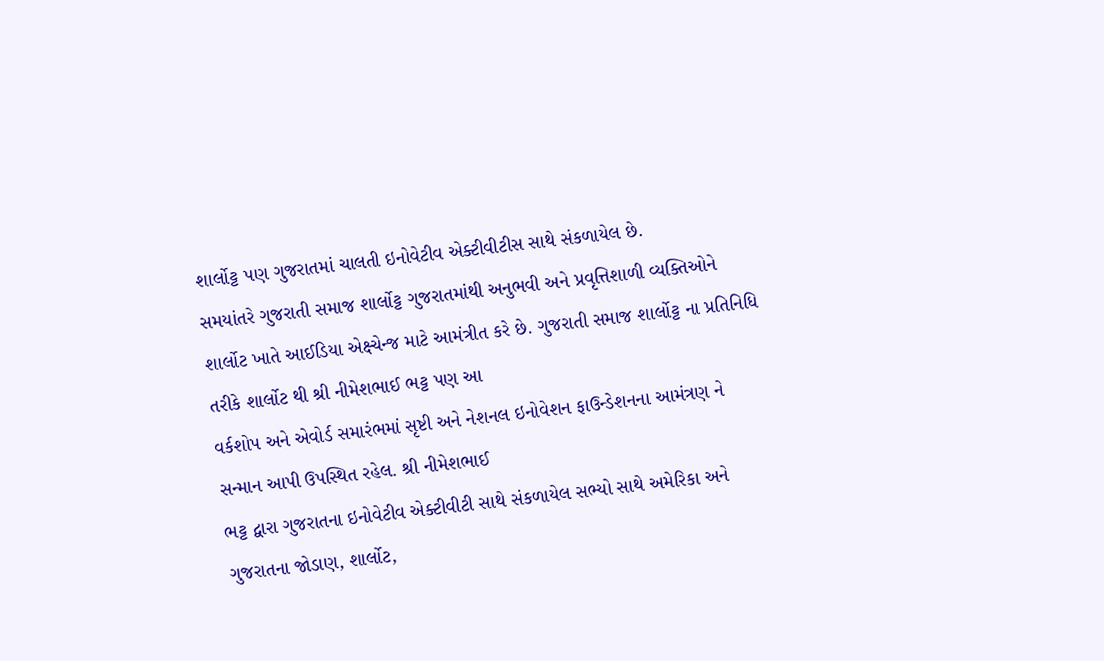શાર્લોટ્ટ પણ ગુજરાતમાં ચાલતી ઇનોવેટીવ એક્ટીવીટીસ સાથે સંકળાયેલ છે.
સમયાંતરે ગુજરાતી સમાજ શાર્લોટ્ટ ગુજરાતમાંથી અનુભવી અને પ્રવૃત્તિશાળી વ્યક્તિઓને
શાર્લોટ ખાતે આઈડિયા એક્ષ્ચેન્જ માટે આમંત્રીત કરે છે. ગુજરાતી સમાજ શાર્લોટ્ટ ના પ્રતિનિધિ
તરીકે શાર્લોટ થી શ્રી નીમેશભાઈ ભટ્ટ પણ આ
વર્કશોપ અને એવોર્ડ સમારંભમાં સૃષ્ટી અને નેશનલ ઇનોવેશન ફાઉન્ડેશનના આમંત્રણ ને
સન્માન આપી ઉપસ્થિત રહેલ. શ્રી નીમેશભાઈ
ભટ્ટ દ્વારા ગુજરાતના ઇનોવેટીવ એક્ટીવીટી સાથે સંકળાયેલ સભ્યો સાથે અમેરિકા અને
ગુજરાતના જોડાણ, શાર્લોટ,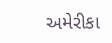અમેરીકા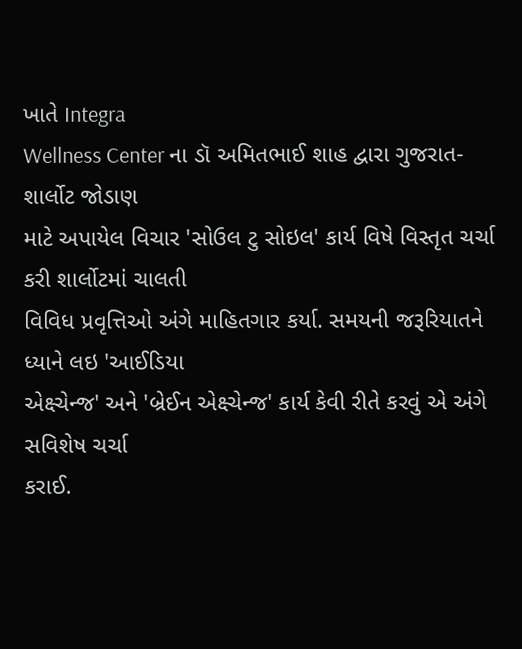ખાતે Integra
Wellness Center ના ડૉ અમિતભાઈ શાહ દ્વારા ગુજરાત- શાર્લોટ જોડાણ
માટે અપાયેલ વિચાર 'સોઉલ ટુ સોઇલ' કાર્ય વિષે વિસ્તૃત ચર્ચા કરી શાર્લોટમાં ચાલતી
વિવિધ પ્રવૃત્તિઓ અંગે માહિતગાર કર્યા. સમયની જરૂરિયાતને ધ્યાને લઇ 'આઈડિયા
એક્ષ્ચેન્જ' અને 'બ્રેઈન એક્ષ્ચેન્જ' કાર્ય કેવી રીતે કરવું એ અંગે સવિશેષ ચર્ચા
કરાઈ.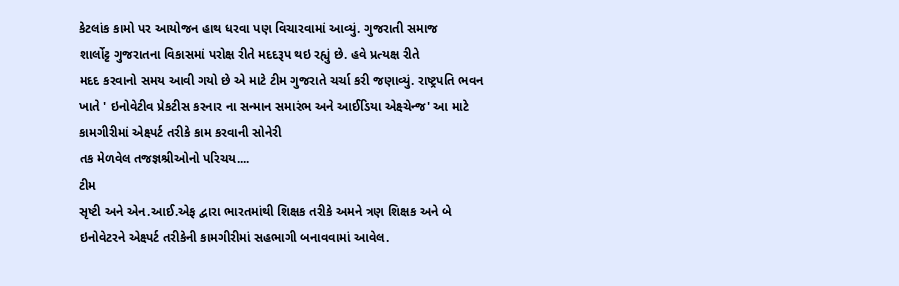કેટલાંક કામો પર આયોજન હાથ ધરવા પણ વિચારવામાં આવ્યું. ગુજરાતી સમાજ
શાર્લોટ્ટ ગુજરાતના વિકાસમાં પરોક્ષ રીતે મદદરૂપ થઇ રહ્યું છે. હવે પ્રત્યક્ષ રીતે
મદદ કરવાનો સમય આવી ગયો છે એ માટે ટીમ ગુજરાતે ચર્ચા કરી જણાવ્યું. રાષ્ટ્રપતિ ભવન
ખાતે ' ઇનોવેટીવ પ્રેકટીસ કરનાર ના સન્માન સમારંભ અને આઈડિયા એક્ષ્ચેન્જ' આ માટે કામગીરીમાં એક્ષ્પર્ટ તરીકે કામ કરવાની સોનેરી
તક મેળવેલ તજજ્ઞશ્રીઓનો પરિચય....
ટીમ
સૃષ્ટી અને એન.આઈ.એફ દ્વારા ભારતમાંથી શિક્ષક તરીકે અમને ત્રણ શિક્ષક અને બે
ઇનોવેટરને એક્ષ્પર્ટ તરીકેની કામગીરીમાં સહભાગી બનાવવામાં આવેલ.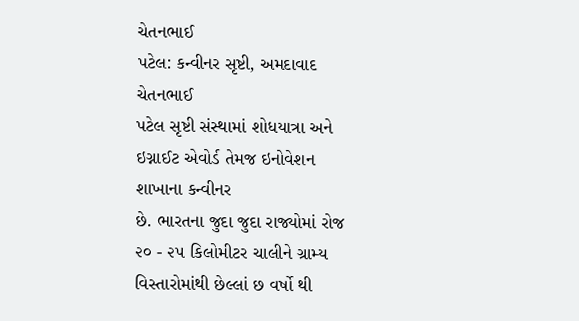ચેતનભાઈ
પટેલ: કન્વીનર સૃષ્ટી, અમદાવાદ
ચેતનભાઈ
પટેલ સૃષ્ટી સંસ્થામાં શોધયાત્રા અને ઇગ્નાઈટ એવોર્ડ તેમજ ઇનોવેશન શાખાના કન્વીનર
છે. ભારતના જુદા જુદા રાજ્યોમાં રોજ ૨૦ - ૨૫ કિલોમીટર ચાલીને ગ્રામ્ય
વિસ્તારોમાંથી છેલ્લાં છ વર્ષો થી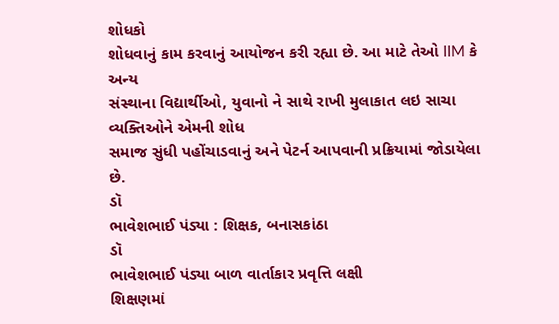શોધકો
શોધવાનું કામ કરવાનું આયોજન કરી રહ્યા છે. આ માટે તેઓ IIM કે અન્ય
સંસ્થાના વિદ્યાર્થીઓ, યુવાનો ને સાથે રાખી મુલાકાત લઇ સાચા વ્યક્તિઓને એમની શોધ
સમાજ સુંધી પહોંચાડવાનું અને પેટર્ન આપવાની પ્રક્રિયામાં જોડાયેલા છે.
ડૉ
ભાવેશભાઈ પંડ્યા : શિક્ષક, બનાસકાંઠા
ડૉ
ભાવેશભાઈ પંડ્યા બાળ વાર્તાકાર પ્રવૃત્તિ લક્ષી
શિક્ષણમાં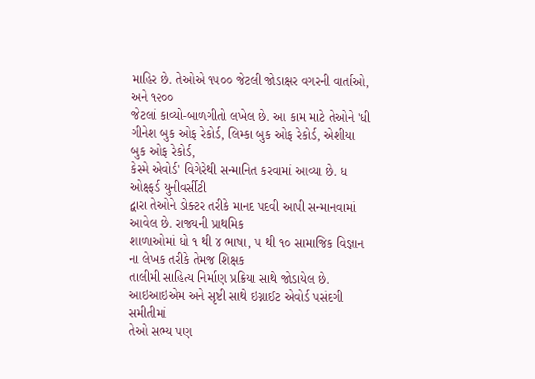માહિર છે. તેઓએ ૧૫૦૦ જેટલી જોડાક્ષર વગરની વાર્તાઓ, અને ૧૨૦૦
જેટલાં કાવ્યો-બાળગીતો લખેલ છે. આ કામ માટે તેઓને 'ધી ગીનેશ બુક ઓફ રેકોર્ડ, લિમ્કા બુક ઓફ રેકોર્ડ, એશીયા બુક ઓફ રેકોર્ડ,
કેસ્મે એવોર્ડ' વિગેરેથી સન્માનિત કરવામાં આવ્યા છે. ધ ઓક્ષ્ફર્ડ યુનીવર્સીટી
દ્વારા તેઓને ડોક્ટર તરીકે માનદ પદવી આપી સન્માનવામાં આવેલ છે. રાજ્યની પ્રાથમિક
શાળાઓમાં ધો ૧ થી ૪ ભાષા, ૫ થી ૧૦ સામાજિક વિજ્ઞાન ના લેખક તરીકે તેમજ શિક્ષક
તાલીમી સાહિત્ય નિર્માણ પ્રક્રિયા સાથે જોડાયેલ છે. આઇઆઇએમ અને સૃષ્ટી સાથે ઇગ્નાઈટ એવોર્ડ પસંદગી સમીતીમાં
તેઓ સભ્ય પણ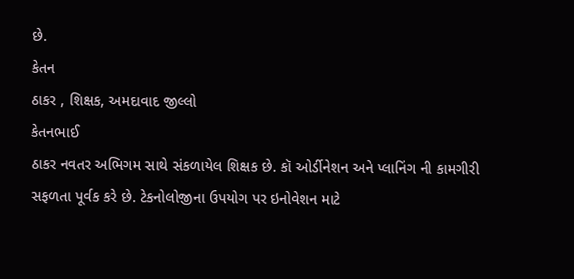છે.
કેતન
ઠાકર , શિક્ષક, અમદાવાદ જીલ્લો
કેતનભાઈ
ઠાકર નવતર અભિગમ સાથે સંકળાયેલ શિક્ષક છે. કૉ ઓર્ડીનેશન અને પ્લાનિંગ ની કામગીરી
સફળતા પૂર્વક કરે છે. ટેકનોલોજીના ઉપયોગ પર ઇનોવેશન માટે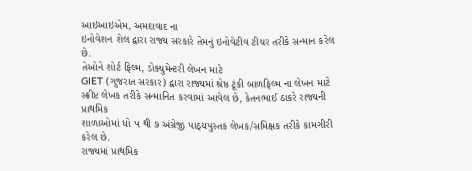આઇઆઇએમ, અમદાવાદ ના
ઇનોવેશન શેલ દ્વારા રાજ્ય સરકારે તેમનું ઇનોવેટીવ ટીચર તરીકે સન્માન કરેલ છે.
તેઓને શોર્ટ ફિલ્મ, ડોક્યુમેન્ટરી લેખન માટે
GIET (ગુજરાત સરકાર) દ્વારા રાજ્યમાં શ્રેષ્ઠ ટૂંકી બાળફિલ્મ ના લેખન માટે
સ્ક્રીપ્ટ લેખક તરીકે સન્માનિત કરવામાં આવેલ છે, કેતનભાઈ ઠાકરે રાજ્યની પ્રાથમિક
શાળાઓમાં ધો ૫ થી ૭ અંગ્રેજી પાઠ્યપુસ્તક લેખક/સમિક્ષક તરીકે કામગીરી કરેલ છે.
રાજ્યમાં પ્રાથમિક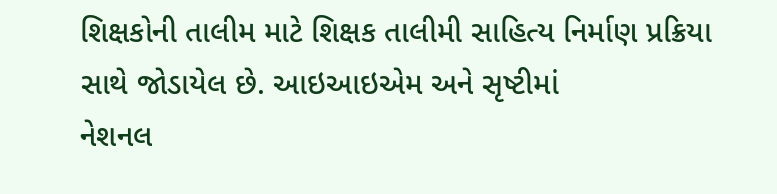શિક્ષકોની તાલીમ માટે શિક્ષક તાલીમી સાહિત્ય નિર્માણ પ્રક્રિયા
સાથે જોડાયેલ છે. આઇઆઇએમ અને સૃષ્ટીમાં
નેશનલ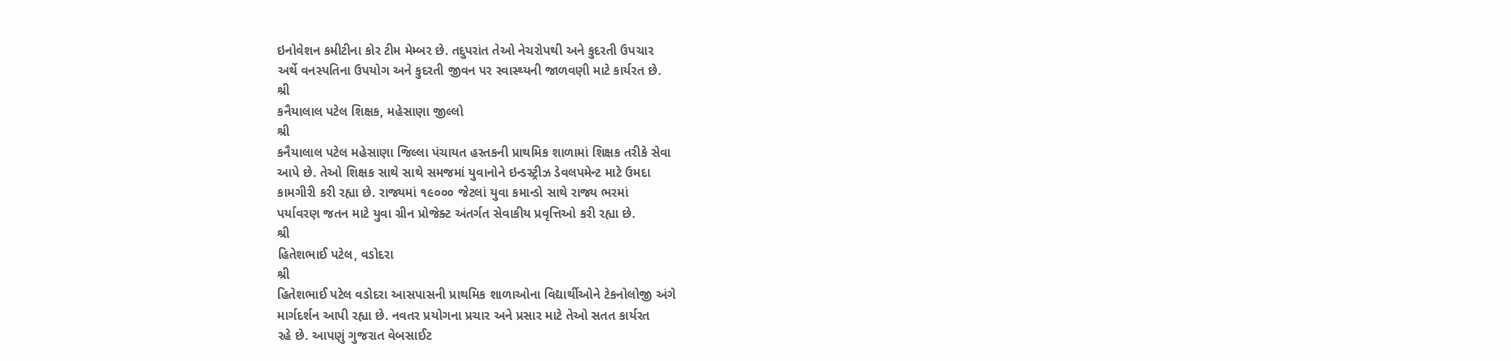ઇનોવેશન કમીટીના કોર ટીમ મેમ્બર છે. તદુપરાંત તેઓ નેચરોપથી અને કુદરતી ઉપચાર
અર્થે વનસ્પતિના ઉપયોગ અને કુદરતી જીવન પર સ્વાસ્થ્યની જાળવણી માટે કાર્યરત છે.
શ્રી
કનૈયાલાલ પટેલ શિક્ષક, મહેસાણા જીલ્લો
શ્રી
કનૈયાલાલ પટેલ મહેસાણા જિલ્લા પંચાયત હસ્તકની પ્રાથમિક શાળામાં શિક્ષક તરીકે સેવા
આપે છે. તેઓ શિક્ષક સાથે સાથે સમજમાં યુવાનોને ઇન્ડસ્ટ્રીઝ ડેવલપમેન્ટ માટે ઉમદા
કામગીરી કરી રહ્યા છે. રાજ્યમાં ૧૯૦૦૦ જેટલાં યુવા કમાન્ડો સાથે રાજ્ય ભરમાં
પર્યાવરણ જતન માટે યુવા ગ્રીન પ્રોજેક્ટ અંતર્ગત સેવાકીય પ્રવૃત્તિઓ કરી રહ્યા છે.
શ્રી
હિતેશભાઈ પટેલ, વડોદરા
શ્રી
હિતેશભાઈ પટેલ વડોદરા આસપાસની પ્રાથમિક શાળાઓના વિદ્યાર્થીઓને ટેકનોલોજી અંગે
માર્ગદર્શન આપી રહ્યા છે. નવતર પ્રયોગના પ્રચાર અને પ્રસાર માટે તેઓ સતત કાર્યરત
રહે છે. આપણું ગુજરાત વેબસાઈટ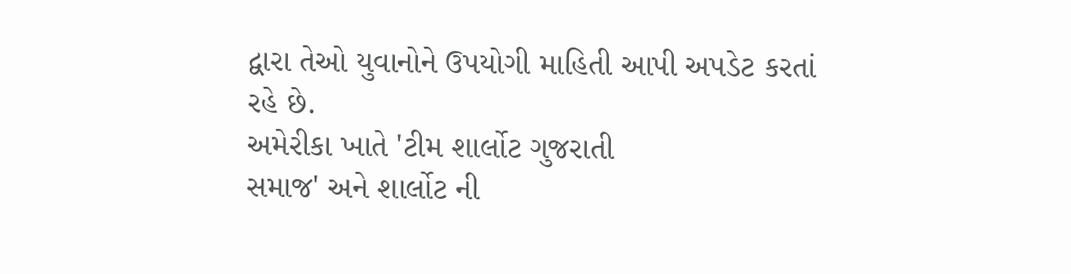દ્વારા તેઓ યુવાનોને ઉપયોગી માહિતી આપી અપડેટ કરતાં
રહે છે.
અમેરીકા ખાતે 'ટીમ શાર્લોટ ગુજરાતી
સમાજ' અને શાર્લોટ ની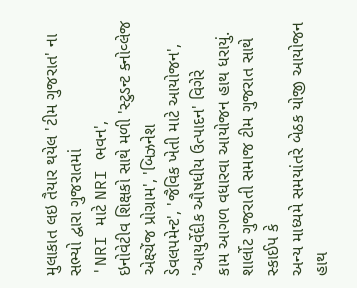મુલાકાત લઇ તૈયાર થયેલ 'ટીમ ગુજરાત' ના સભ્યો દ્વારા ગુજરાતમાં
'NRI માટે NRI ભવન',
ઇનોવેટીવ શિક્ષકો સાથે મળી 'સ્ટુડન્ટ ક્નોવ્લેજ એક્ષ્ચેંજ પ્રોગ્રામ', 'બિઝનેશ
ડેવલપમેન્ટ', 'જૈવિક ખેતી માટે આયોજન', 'આયુર્વેદીક ઔષધીય ઉત્પાદન' વિગેરે
કામ આગળ વધારવા આયોજન હાથ ધરાયું. શાર્લોટ ગુજરાતી સમાજ ટીમ ગુજરાત સાથે સ્કાઈપ કે
અન્ય માધ્યમે સમયાંતરે બેઠક યોજી આયોજન હાથ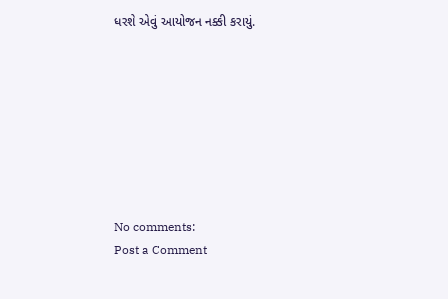ધરશે એવું આયોજન નક્કી કરાયું.








No comments:
Post a Comment